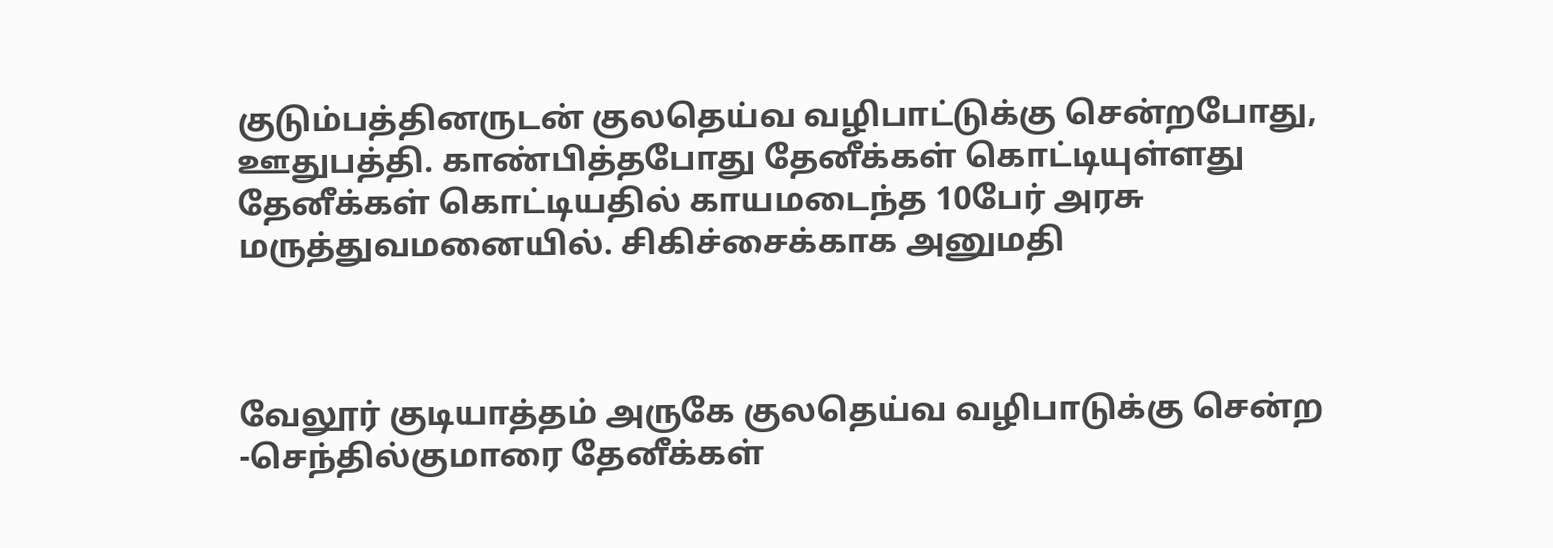குடும்பத்தினருடன் குலதெய்வ வழிபாட்டுக்கு சென்றபோது, ஊதுபத்தி. காண்பித்தபோது தேனீக்கள் கொட்டியுள்ளது
தேனீக்கள் கொட்டியதில் காயமடைந்த 10பேர் அரசு மருத்துவமனையில். சிகிச்சைக்காக அனுமதி



வேலூர் குடியாத்தம் அருகே குலதெய்வ வழிபாடுக்கு சென்ற -செந்தில்குமாரை தேனீக்கள்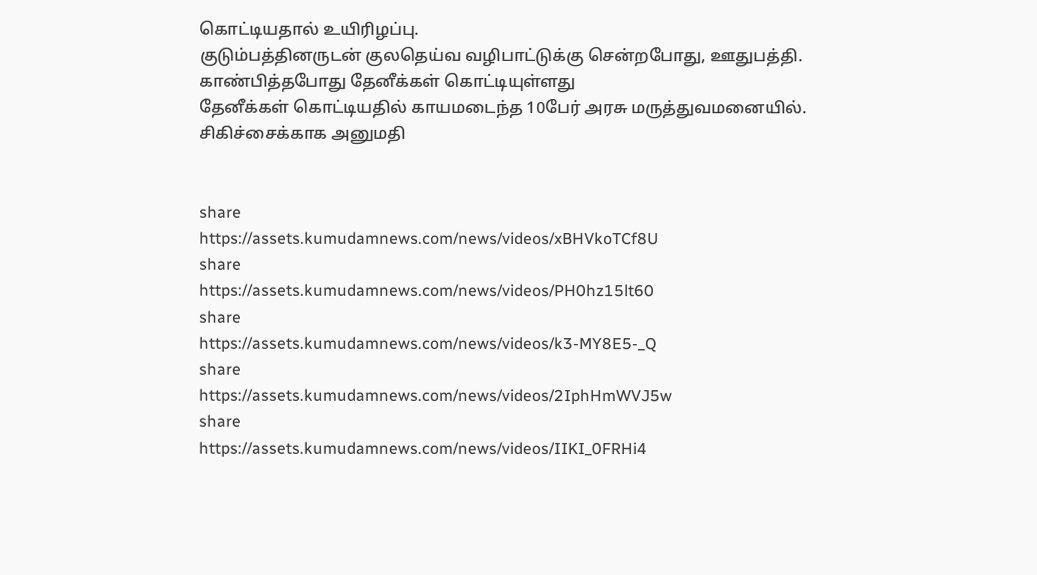கொட்டியதால் உயிரிழப்பு.
குடும்பத்தினருடன் குலதெய்வ வழிபாட்டுக்கு சென்றபோது, ஊதுபத்தி. காண்பித்தபோது தேனீக்கள் கொட்டியுள்ளது
தேனீக்கள் கொட்டியதில் காயமடைந்த 10பேர் அரசு மருத்துவமனையில். சிகிச்சைக்காக அனுமதி


share
https://assets.kumudamnews.com/news/videos/xBHVkoTCf8U
share
https://assets.kumudamnews.com/news/videos/PH0hz15lt60
share
https://assets.kumudamnews.com/news/videos/k3-MY8E5-_Q
share
https://assets.kumudamnews.com/news/videos/2IphHmWVJ5w
share
https://assets.kumudamnews.com/news/videos/IIKI_0FRHi4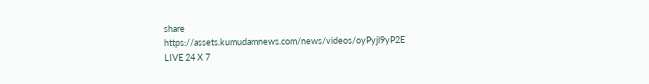share
https://assets.kumudamnews.com/news/videos/oyPyjl9yP2E
LIVE 24 X 7